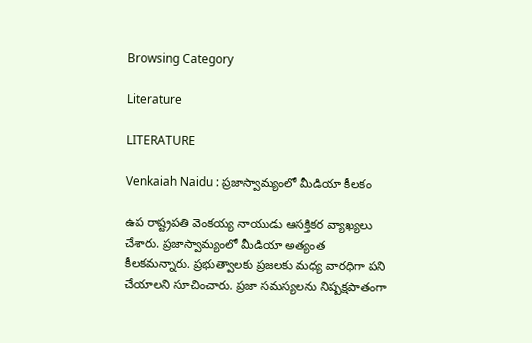Browsing Category

Literature

LITERATURE

Venkaiah Naidu : ప్ర‌జాస్వామ్యంలో మీడియా కీల‌కం

ఉప రాష్ట్ర‌ప‌తి వెంక‌య్య నాయుడు ఆస‌క్తిక‌ర వ్యాఖ్య‌లు చేశారు. ప్ర‌జాస్వామ్యంలో మీడియా అత్యంత కీల‌క‌మ‌న్నారు. ప్ర‌భుత్వాల‌కు ప్ర‌జ‌ల‌కు మ‌ధ్య వార‌ధిగా ప‌ని చేయాల‌ని సూచించారు. ప్ర‌జా స‌మ‌స్య‌ల‌ను నిష్ప‌క్ష‌పాతంగా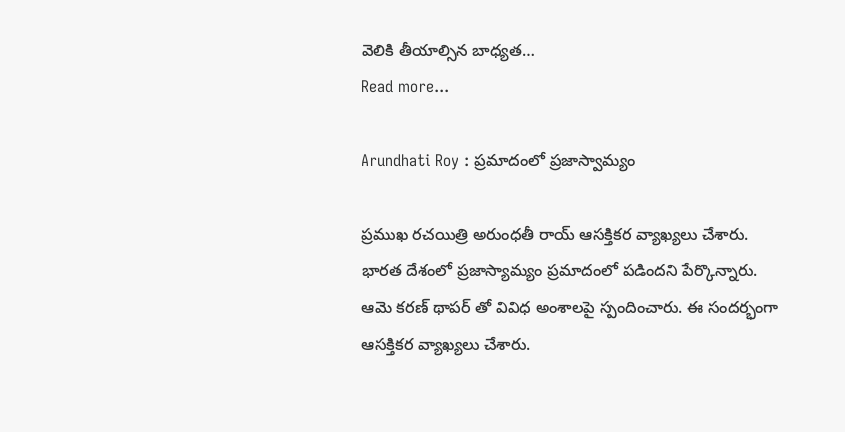వెలికి తీయాల్సిన బాధ్య‌త…
Read more...

Arundhati Roy : ప్ర‌మాదంలో ప్ర‌జాస్వామ్యం

ప్ర‌ముఖ ర‌చ‌యిత్రి అరుంధ‌తీ రాయ్ ఆస‌క్తిక‌ర వ్యాఖ్య‌లు చేశారు. భార‌త దేశంలో ప్ర‌జాస్యామ్యం ప్ర‌మాదంలో ప‌డింద‌ని పేర్కొన్నారు. ఆమె క‌ర‌ణ్ థాప‌ర్ తో వివిధ అంశాల‌పై స్పందించారు. ఈ సంద‌ర్భంగా ఆస‌క్తిక‌ర వ్యాఖ్య‌లు చేశారు.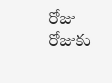రోజు రోజుకు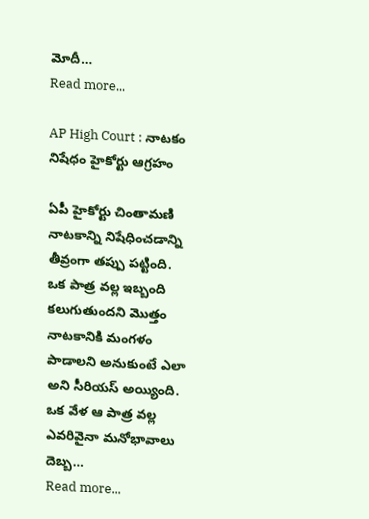మోదీ…
Read more...

AP High Court : నాట‌కం నిషేధం హైకోర్టు ఆగ్ర‌హం

ఏపీ హైకోర్టు చింతామ‌ణి నాట‌కాన్ని నిషేధించ‌డాన్ని తీవ్రంగా త‌ప్పు ప‌ట్టింది. ఒక పాత్ర వ‌ల్ల ఇబ్బంది క‌లుగుతుంద‌ని మొత్తం నాట‌కానికి మంగ‌ళం పాడాల‌ని అనుకుంటే ఎలా అని సీరియ‌స్ అయ్యింది. ఒక వేళ ఆ పాత్ర వ‌ల్ల ఎవ‌రివైనా మ‌నోభావాలు దెబ్బ…
Read more...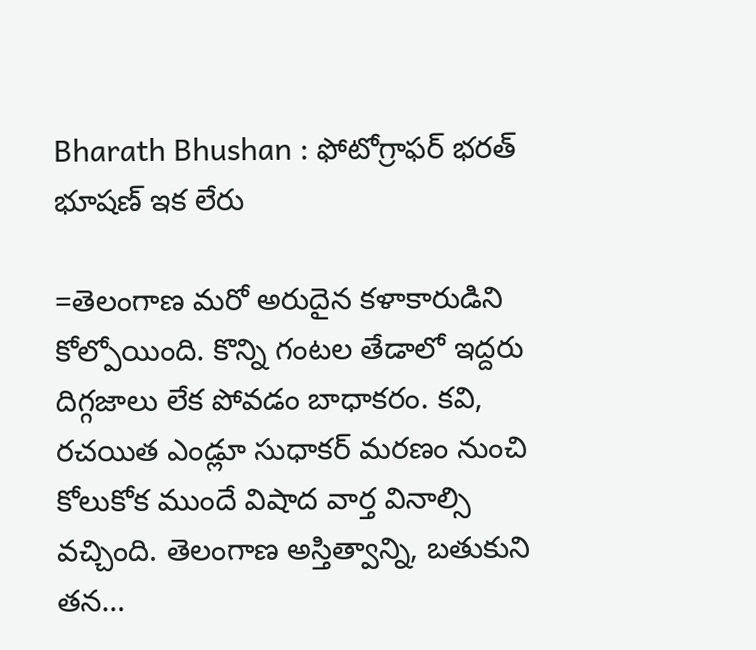Bharath Bhushan : ఫోటోగ్రాఫ‌ర్ భ‌ర‌త్ భూష‌ణ్ ఇక లేరు

=తెలంగాణ మ‌రో అరుదైన క‌ళాకారుడిని కోల్పోయింది. కొన్ని గంట‌ల తేడాలో ఇద్ద‌రు దిగ్గ‌జాలు లేక పోవ‌డం బాధాక‌రం. క‌వి, ర‌చ‌యిత ఎండ్లూ సుధాక‌ర్ మ‌ర‌ణం నుంచి కోలుకోక ముందే విషాద వార్త వినాల్సి వ‌చ్చింది. తెలంగాణ అస్తిత్వాన్ని, బ‌తుకుని త‌న…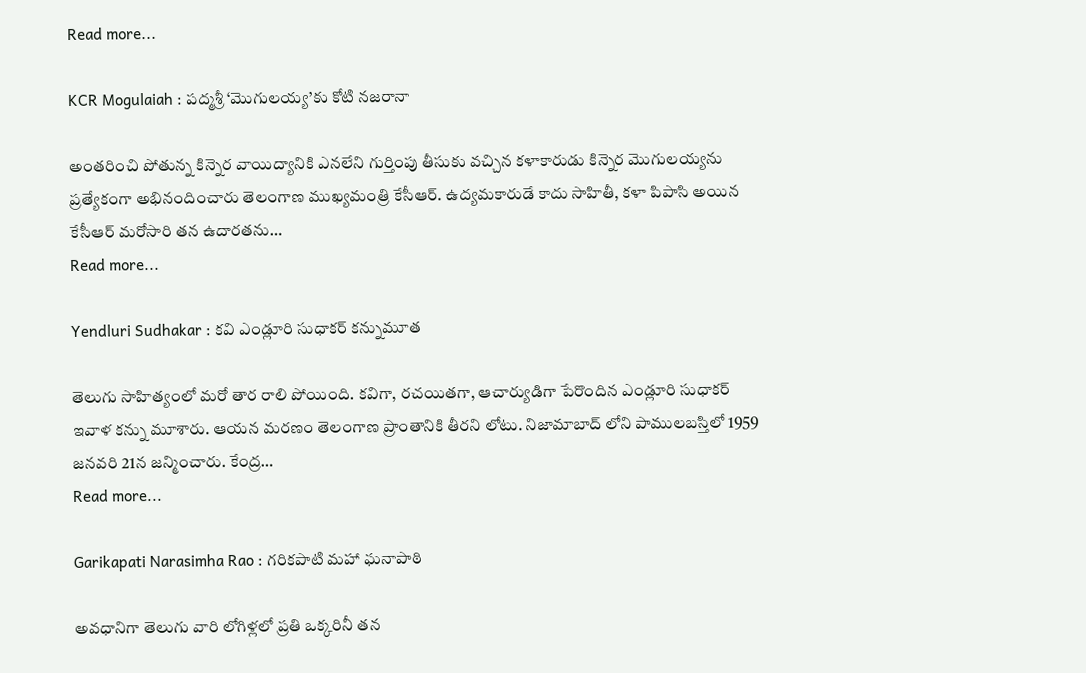Read more...

KCR Mogulaiah : ప‌ద్మ‌శ్రీ ‘మొగుల‌య్య‌’కు కోటి న‌జ‌రానా

అంత‌రించి పోతున్న కిన్నెర వాయిద్యానికి ఎన‌లేని గుర్తింపు తీసుకు వ‌చ్చిన క‌ళాకారుడు కిన్నెర మొగుల‌య్య‌ను ప్ర‌త్యేకంగా అభినందించారు తెలంగాణ ముఖ్య‌మంత్రి కేసీఆర్. ఉద్య‌మ‌కారుడే కాదు సాహితీ, క‌ళా పిపాసి అయిన కేసీఆర్ మ‌రోసారి త‌న ఉదార‌త‌ను…
Read more...

Yendluri Sudhakar : క‌వి ఎండ్లూరి సుధాక‌ర్ క‌న్నుమూత‌

తెలుగు సాహిత్యంలో మ‌రో తార రాలి పోయింది. క‌విగా, ర‌చ‌యిత‌గా, ఆచార్యుడిగా పేరొందిన ఎండ్లూరి సుధాక‌ర్ ఇవాళ క‌న్ను మూశారు. ఆయ‌న మ‌ర‌ణం తెలంగాణ ప్రాంతానికి తీర‌ని లోటు. నిజామాబాద్ లోని పాములబ‌స్తిలో 1959 జ‌న‌వ‌రి 21న జ‌న్మించారు. కేంద్ర…
Read more...

Garikapati Narasimha Rao : గ‌రిక‌పాటి మ‌హా ఘ‌నాపాఠి

అవ‌ధానిగా తెలుగు వారి లోగిళ్ల‌లో ప్ర‌తి ఒక్క‌రినీ త‌న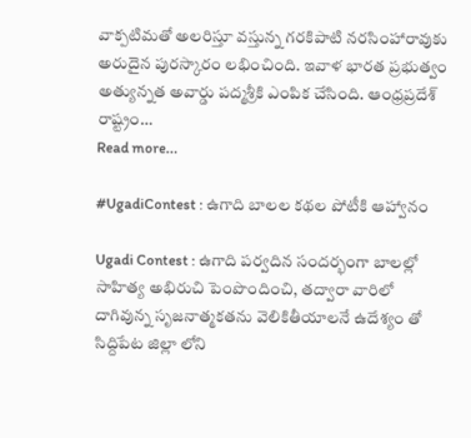వాక్ప‌టిమ‌తో అల‌రిస్తూ వ‌స్తున్న గ‌ర‌కిపాటి న‌ర‌సింహారావుకు అరుదైన పుర‌స్కారం ల‌భించింది. ఇవాళ భార‌త ప్ర‌భుత్వం అత్యున్న‌త అవార్డు ప‌ద్మ‌శ్రీ‌కి ఎంపిక చేసింది. ఆంధ్ర‌ప్ర‌దేశ్ రాష్ట్రం…
Read more...

#UgadiContest : ఉగాది బాలల కథల పోటీకి ఆహ్వానం

Ugadi Contest : ఉగాది పర్వదిన సందర్భంగా బాలల్లో సాహిత్య అభిరుచి పెంపొందించి, తద్వారా వారిలో దాగివున్న సృజనాత్మకతను వెలికితీయాలనే ఉదేశ్యం తో సిద్దిపేట జిల్లా లోని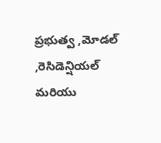ప్రభుత్వ ,మోడల్ ,రెసిడెన్షియల్ మరియు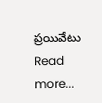ప్రయివేటు
Read more...